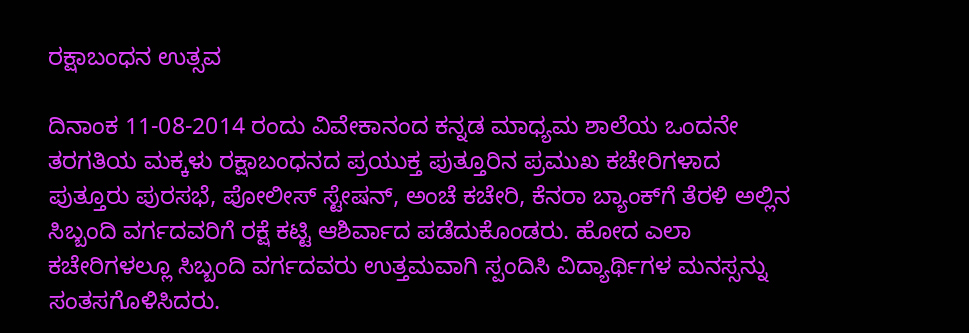ರಕ್ಷಾಬಂಧನ ಉತ್ಸವ

ದಿನಾಂಕ 11-08-2014 ರಂದು ವಿವೇಕಾನಂದ ಕನ್ನಡ ಮಾಧ್ಯಮ ಶಾಲೆಯ ಒಂದನೇ ತರಗತಿಯ ಮಕ್ಕಳು ರಕ್ಷಾಬಂಧನದ ಪ್ರಯುಕ್ತ ಪುತ್ತೂರಿನ ಪ್ರಮುಖ ಕಚೇರಿಗಳಾದ ಪುತ್ತೂರು ಪುರಸಭೆ, ಪೋಲೀಸ್ ಸ್ಟೇಷನ್, ಅಂಚೆ ಕಚೇರಿ, ಕೆನರಾ ಬ್ಯಾಂಕ್‌ಗೆ ತೆರಳಿ ಅಲ್ಲಿನ ಸಿಬ್ಬಂದಿ ವರ್ಗದವರಿಗೆ ರಕ್ಷೆ ಕಟ್ಟಿ ಆಶಿರ್ವಾದ ಪಡೆದುಕೊಂಡರು. ಹೋದ ಎಲಾ ಕಚೇರಿಗಳಲ್ಲೂ ಸಿಬ್ಬಂದಿ ವರ್ಗದವರು ಉತ್ತಮವಾಗಿ ಸ್ಪಂದಿಸಿ ವಿದ್ಯಾರ್ಥಿಗಳ ಮನಸ್ಸನ್ನು ಸಂತಸಗೊಳಿಸಿದರು.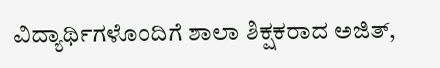ವಿದ್ಯಾರ್ಥಿಗಳೊಂದಿಗೆ ಶಾಲಾ ಶಿಕ್ಷಕರಾದ ಅಜಿತ್,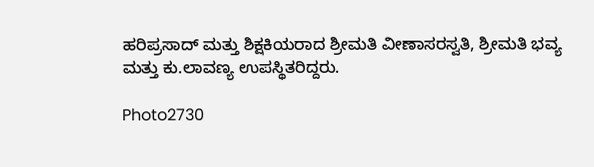ಹರಿಪ್ರಸಾದ್ ಮತ್ತು ಶಿಕ್ಷಕಿಯರಾದ ಶ್ರೀಮತಿ ವೀಣಾಸರಸ್ವತಿ, ಶ್ರೀಮತಿ ಭವ್ಯ ಮತ್ತು ಕು.ಲಾವಣ್ಯ ಉಪಸ್ಥಿತರಿದ್ದರು.

Photo2730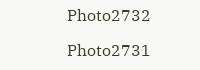Photo2732

Photo2731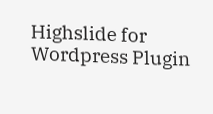Highslide for Wordpress Plugin